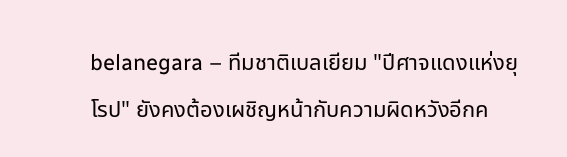belanegara – ทีมชาติเบลเยียม "ปีศาจแดงแห่งยุโรป" ยังคงต้องเผชิญหน้ากับความผิดหวังอีกค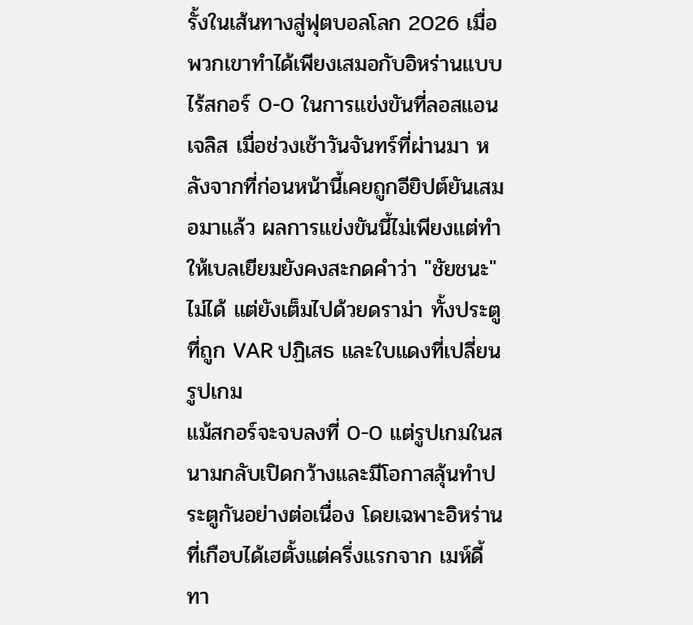รั้งในเส้นทางสู่ฟุตบอลโลก 2026 เมื่อพวกเขาทำได้เพียงเสมอกับอิหร่านแบบไร้สกอร์ 0-0 ในการแข่งขันที่ลอสแอนเจลิส เมื่อช่วงเช้าวันจันทร์ที่ผ่านมา หลังจากที่ก่อนหน้านี้เคยถูกอียิปต์ยันเสมอมาแล้ว ผลการแข่งขันนี้ไม่เพียงแต่ทำให้เบลเยียมยังคงสะกดคำว่า "ชัยชนะ" ไม่ได้ แต่ยังเต็มไปด้วยดราม่า ทั้งประตูที่ถูก VAR ปฏิเสธ และใบแดงที่เปลี่ยนรูปเกม
แม้สกอร์จะจบลงที่ 0-0 แต่รูปเกมในสนามกลับเปิดกว้างและมีโอกาสลุ้นทำประตูกันอย่างต่อเนื่อง โดยเฉพาะอิหร่านที่เกือบได้เฮตั้งแต่ครึ่งแรกจาก เมห์ดี้ ทา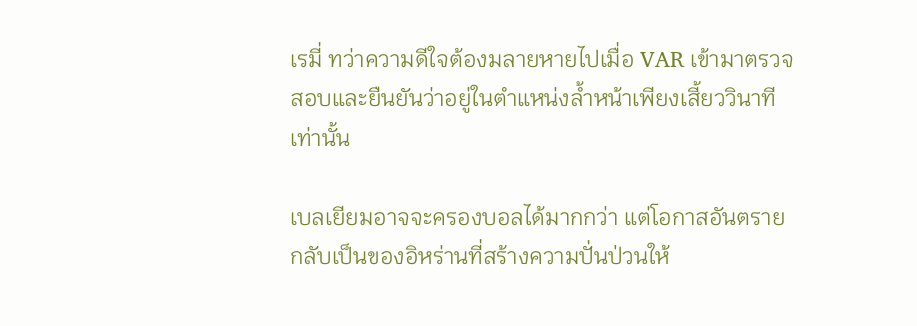เรมี่ ทว่าความดีใจต้องมลายหายไปเมื่อ VAR เข้ามาตรวจสอบและยืนยันว่าอยู่ในตำแหน่งล้ำหน้าเพียงเสี้ยววินาทีเท่านั้น

เบลเยียมอาจจะครองบอลได้มากกว่า แต่โอกาสอันตรายกลับเป็นของอิหร่านที่สร้างความปั่นป่วนให้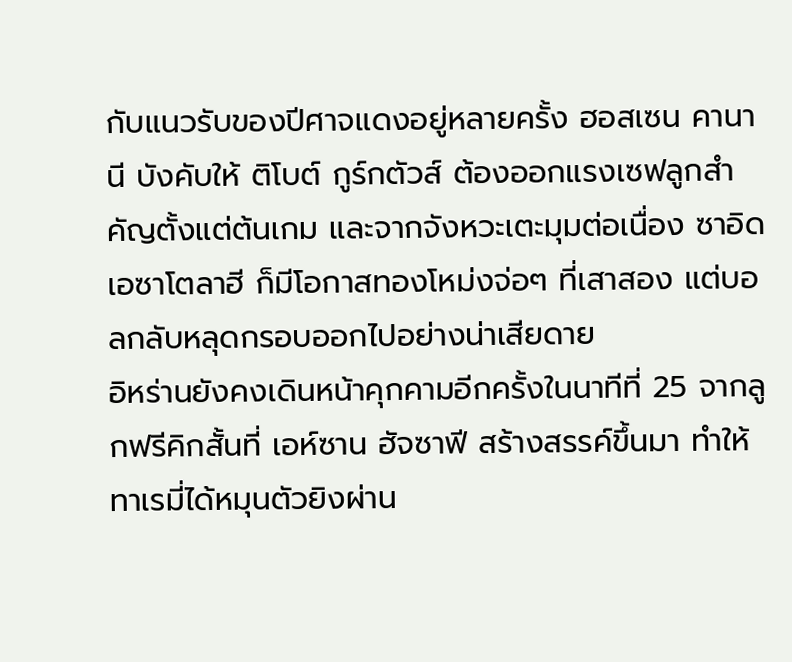กับแนวรับของปีศาจแดงอยู่หลายครั้ง ฮอสเซน คานานี บังคับให้ ติโบต์ กูร์กตัวส์ ต้องออกแรงเซฟลูกสำคัญตั้งแต่ต้นเกม และจากจังหวะเตะมุมต่อเนื่อง ซาอิด เอซาโตลาฮี ก็มีโอกาสทองโหม่งจ่อๆ ที่เสาสอง แต่บอลกลับหลุดกรอบออกไปอย่างน่าเสียดาย
อิหร่านยังคงเดินหน้าคุกคามอีกครั้งในนาทีที่ 25 จากลูกฟรีคิกสั้นที่ เอห์ซาน ฮัจซาฟี สร้างสรรค์ขึ้นมา ทำให้ทาเรมี่ได้หมุนตัวยิงผ่าน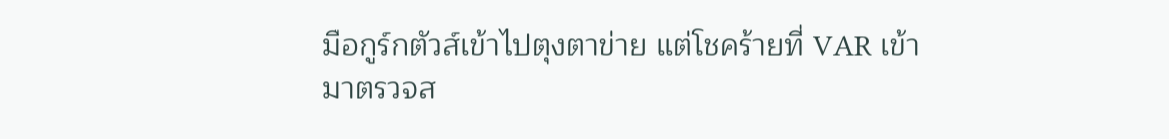มือกูร์กตัวส์เข้าไปตุงตาข่าย แต่โชคร้ายที่ VAR เข้ามาตรวจส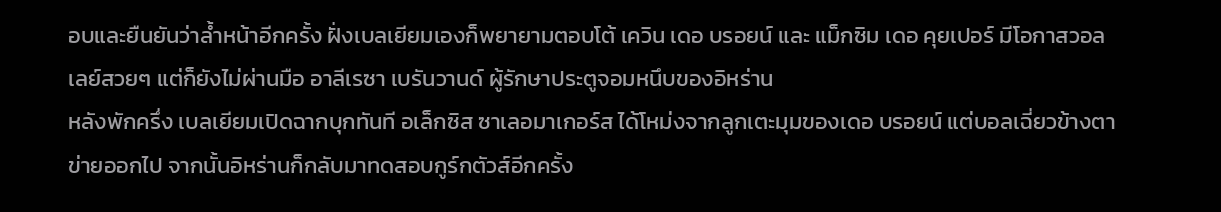อบและยืนยันว่าล้ำหน้าอีกครั้ง ฝั่งเบลเยียมเองก็พยายามตอบโต้ เควิน เดอ บรอยน์ และ แม็กซิม เดอ คุยเปอร์ มีโอกาสวอลเลย์สวยๆ แต่ก็ยังไม่ผ่านมือ อาลีเรซา เบรันวานด์ ผู้รักษาประตูจอมหนึบของอิหร่าน
หลังพักครึ่ง เบลเยียมเปิดฉากบุกทันที อเล็กซิส ซาเลอมาเกอร์ส ได้โหม่งจากลูกเตะมุมของเดอ บรอยน์ แต่บอลเฉี่ยวข้างตาข่ายออกไป จากนั้นอิหร่านก็กลับมาทดสอบกูร์กตัวส์อีกครั้ง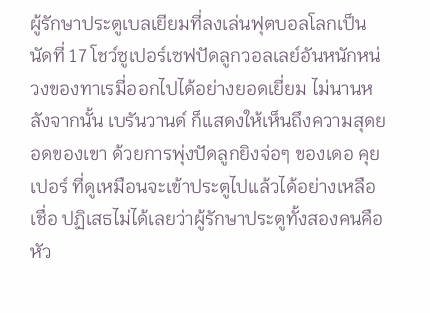ผู้รักษาประตูเบลเยียมที่ลงเล่นฟุตบอลโลกเป็นนัดที่ 17 โชว์ซูเปอร์เซฟปัดลูกวอลเลย์อันหนักหน่วงของทาเรมี่ออกไปได้อย่างยอดเยี่ยม ไม่นานหลังจากนั้น เบรันวานด์ ก็แสดงให้เห็นถึงความสุดยอดของเขา ด้วยการพุ่งปัดลูกยิงจ่อๆ ของเดอ คุยเปอร์ ที่ดูเหมือนจะเข้าประตูไปแล้วได้อย่างเหลือเชื่อ ปฏิเสธไม่ได้เลยว่าผู้รักษาประตูทั้งสองคนคือหัว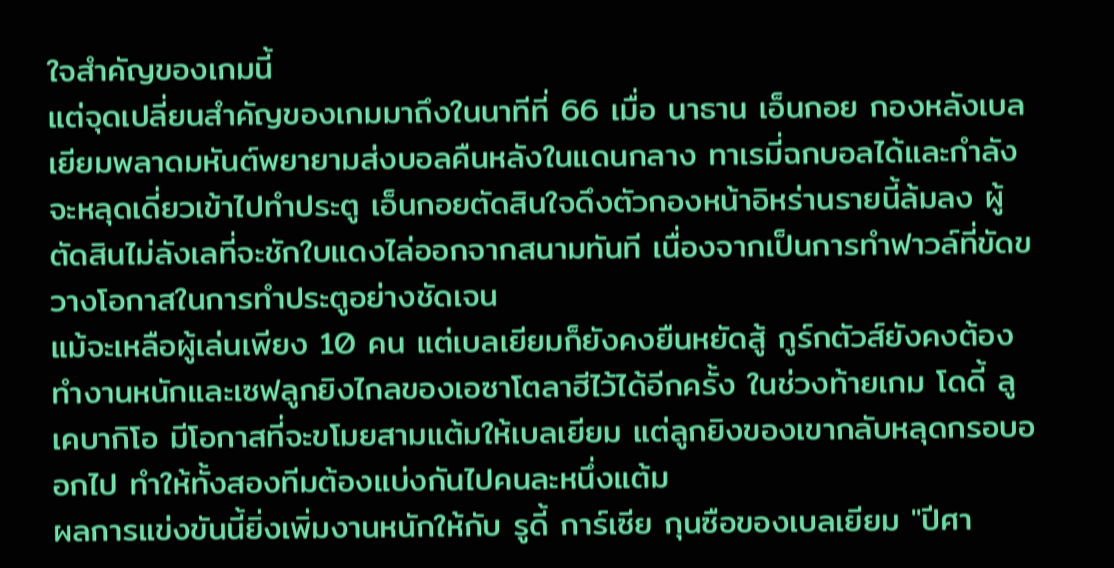ใจสำคัญของเกมนี้
แต่จุดเปลี่ยนสำคัญของเกมมาถึงในนาทีที่ 66 เมื่อ นาธาน เอ็นกอย กองหลังเบลเยียมพลาดมหันต์พยายามส่งบอลคืนหลังในแดนกลาง ทาเรมี่ฉกบอลได้และกำลังจะหลุดเดี่ยวเข้าไปทำประตู เอ็นกอยตัดสินใจดึงตัวกองหน้าอิหร่านรายนี้ล้มลง ผู้ตัดสินไม่ลังเลที่จะชักใบแดงไล่ออกจากสนามทันที เนื่องจากเป็นการทำฟาวล์ที่ขัดขวางโอกาสในการทำประตูอย่างชัดเจน
แม้จะเหลือผู้เล่นเพียง 10 คน แต่เบลเยียมก็ยังคงยืนหยัดสู้ กูร์กตัวส์ยังคงต้องทำงานหนักและเซฟลูกยิงไกลของเอซาโตลาฮีไว้ได้อีกครั้ง ในช่วงท้ายเกม โดดี้ ลูเคบากิโอ มีโอกาสที่จะขโมยสามแต้มให้เบลเยียม แต่ลูกยิงของเขากลับหลุดกรอบออกไป ทำให้ทั้งสองทีมต้องแบ่งกันไปคนละหนึ่งแต้ม
ผลการแข่งขันนี้ยิ่งเพิ่มงานหนักให้กับ รูดี้ การ์เซีย กุนซือของเบลเยียม "ปีศา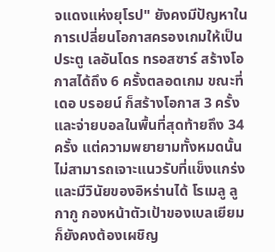จแดงแห่งยุโรป" ยังคงมีปัญหาในการเปลี่ยนโอกาสครองเกมให้เป็นประตู เลอันโดร ทรอสซาร์ สร้างโอกาสได้ถึง 6 ครั้งตลอดเกม ขณะที่เดอ บรอยน์ ก็สร้างโอกาส 3 ครั้งและจ่ายบอลในพื้นที่สุดท้ายถึง 34 ครั้ง แต่ความพยายามทั้งหมดนั้นไม่สามารถเจาะแนวรับที่แข็งแกร่งและมีวินัยของอิหร่านได้ โรเมลู ลูกากู กองหน้าตัวเป้าของเบลเยียมก็ยังคงต้องเผชิญ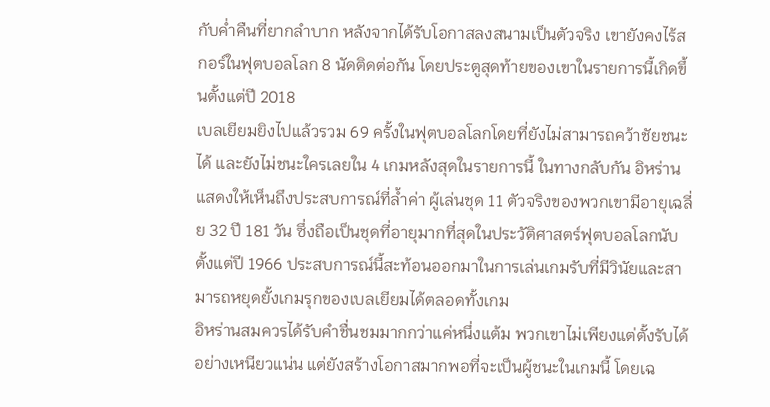กับค่ำคืนที่ยากลำบาก หลังจากได้รับโอกาสลงสนามเป็นตัวจริง เขายังคงไร้สกอร์ในฟุตบอลโลก 8 นัดติดต่อกัน โดยประตูสุดท้ายของเขาในรายการนี้เกิดขึ้นตั้งแต่ปี 2018
เบลเยียมยิงไปแล้วรวม 69 ครั้งในฟุตบอลโลกโดยที่ยังไม่สามารถคว้าชัยชนะได้ และยังไม่ชนะใครเลยใน 4 เกมหลังสุดในรายการนี้ ในทางกลับกัน อิหร่านแสดงให้เห็นถึงประสบการณ์ที่ล้ำค่า ผู้เล่นชุด 11 ตัวจริงของพวกเขามีอายุเฉลี่ย 32 ปี 181 วัน ซึ่งถือเป็นชุดที่อายุมากที่สุดในประวัติศาสตร์ฟุตบอลโลกนับตั้งแต่ปี 1966 ประสบการณ์นี้สะท้อนออกมาในการเล่นเกมรับที่มีวินัยและสามารถหยุดยั้งเกมรุกของเบลเยียมได้ตลอดทั้งเกม
อิหร่านสมควรได้รับคำชื่นชมมากกว่าแค่หนึ่งแต้ม พวกเขาไม่เพียงแต่ตั้งรับได้อย่างเหนียวแน่น แต่ยังสร้างโอกาสมากพอที่จะเป็นผู้ชนะในเกมนี้ โดยเฉ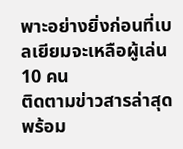พาะอย่างยิ่งก่อนที่เบลเยียมจะเหลือผู้เล่น 10 คน
ติดตามข่าวสารล่าสุดพร้อม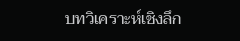บทวิเคราะห์เชิงลึก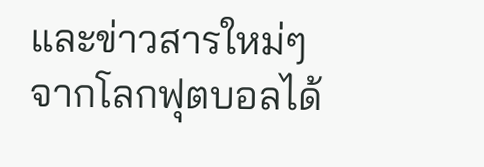และข่าวสารใหม่ๆ จากโลกฟุตบอลได้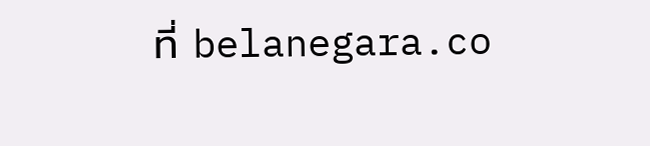ที่ belanegara.co